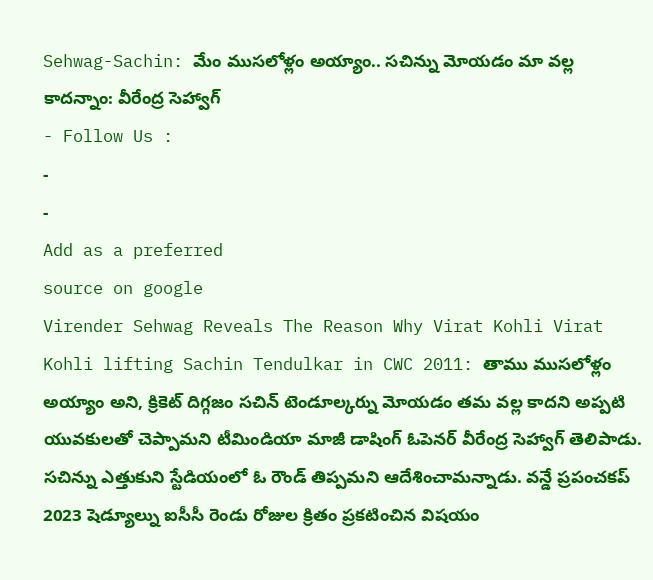Sehwag-Sachin: మేం ముసలోళ్లం అయ్యాం.. సచిన్ను మోయడం మా వల్ల కాదన్నాం: వీరేంద్ర సెహ్వాగ్
- Follow Us :
-
-
Add as a preferred
source on google
Virender Sehwag Reveals The Reason Why Virat Kohli Virat Kohli lifting Sachin Tendulkar in CWC 2011: తాము ముసలోళ్లం అయ్యాం అని, క్రికెట్ దిగ్గజం సచిన్ టెండూల్కర్ను మోయడం తమ వల్ల కాదని అప్పటి యువకులతో చెప్పామని టీమిండియా మాజీ డాషింగ్ ఓపెనర్ వీరేంద్ర సెహ్వాగ్ తెలిపాడు. సచిన్ను ఎత్తుకుని స్టేడియంలో ఓ రౌండ్ తిప్పమని ఆదేశించామన్నాడు. వన్డే ప్రపంచకప్ 2023 షెడ్యూల్ను ఐసీసీ రెండు రోజుల క్రితం ప్రకటించిన విషయం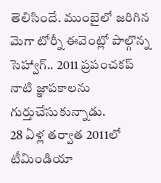తెలిసిందే. ముంబైలో జరిగిన మెగా టోర్నీ ఈవెంట్లో పాల్గొన్న సెహ్వాగ్.. 2011 ప్రపంచకప్ నాటి జ్ఞాపకాలను గుర్తుచేసుకున్నాడు.
28 ఏళ్ల తర్వాత 2011లో టీమిండియా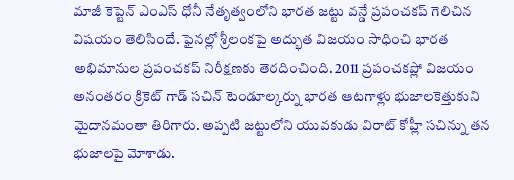మాజీ కెప్టెన్ ఎంఎస్ ధోనీ నేతృత్వంలోని భారత జట్టు వన్డే ప్రపంచకప్ గెలిచిన విషయం తెలిసిందే. ఫైనల్లో శ్రీలంకపై అద్భుత విజయం సాధించి భారత అభిమానుల ప్రపంచకప్ నిరీక్షణకు తెరదించింది. 2011 ప్రపంచకప్లో విజయం అనంతరం క్రికెట్ గాడ్ సచిన్ టెండూల్కర్ను భారత ఆటగాళ్లు భుజాలకెత్తుకుని మైదానమంతా తిరిగారు. అప్పటి జట్టులోని యువకుడు విరాట్ కోహ్లీ సచిన్ను తన భుజాలపై మోశాడు.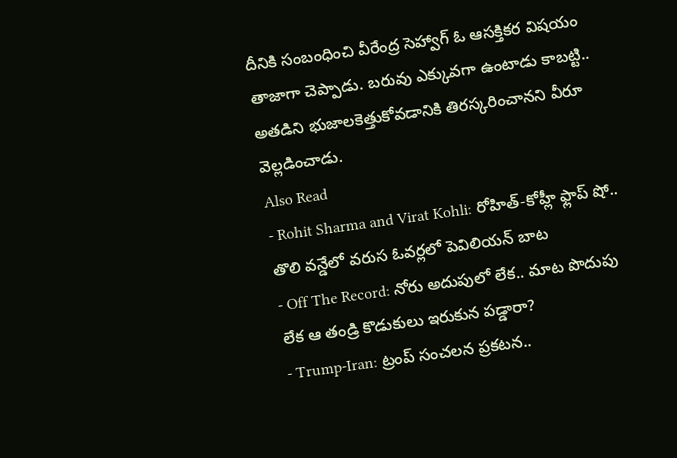దీనికి సంబంధించి వీరేంద్ర సెహ్వాగ్ ఓ ఆసక్తికర విషయం తాజాగా చెప్పాడు. బరువు ఎక్కువగా ఉంటాడు కాబట్టి.. అతడిని భుజాలకెత్తుకోవడానికి తిరస్కరించానని వీరూ వెల్లడించాడు.
Also Read
- Rohit Sharma and Virat Kohli: రోహిత్-కోహ్లీ ఫ్లాప్ షో.. తొలి వన్డేలో వరుస ఓవర్లలో పెవిలియన్ బాట
- Off The Record: నోరు అదుపులో లేక.. మాట పొదుపు లేక ఆ తండ్రి కొడుకులు ఇరుకున పడ్డారా?
- Trump-Iran: ట్రంప్ సంచలన ప్రకటన..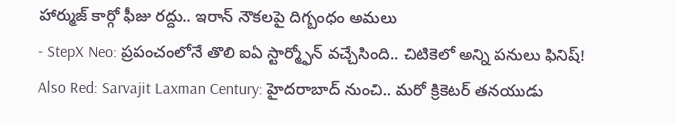హార్ముజ్ కార్గో ఫీజు రద్దు.. ఇరాన్ నౌకలపై దిగ్బంధం అమలు
- StepX Neo: ప్రపంచంలోనే తొలి ఐఏ స్టార్మ్ఫోన్ వచ్చేసింది.. చిటికెలో అన్ని పనులు ఫినిష్!
Also Red: Sarvajit Laxman Century: హైదరాబాద్ నుంచి.. మరో క్రికెటర్ తనయుడు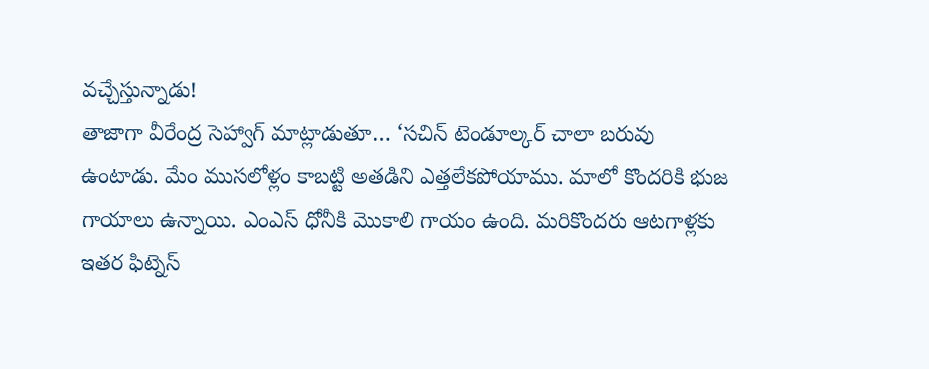వచ్చేస్తున్నాడు!
తాజాగా వీరేంద్ర సెహ్వాగ్ మాట్లాడుతూ… ‘సచిన్ టెండూల్కర్ చాలా బరువు ఉంటాడు. మేం ముసలోళ్లం కాబట్టి అతడిని ఎత్తలేకపోయాము. మాలో కొందరికి భుజ గాయాలు ఉన్నాయి. ఎంఎస్ ధోనీకి మొకాలి గాయం ఉంది. మరికొందరు ఆటగాళ్లకు ఇతర ఫిట్నెస్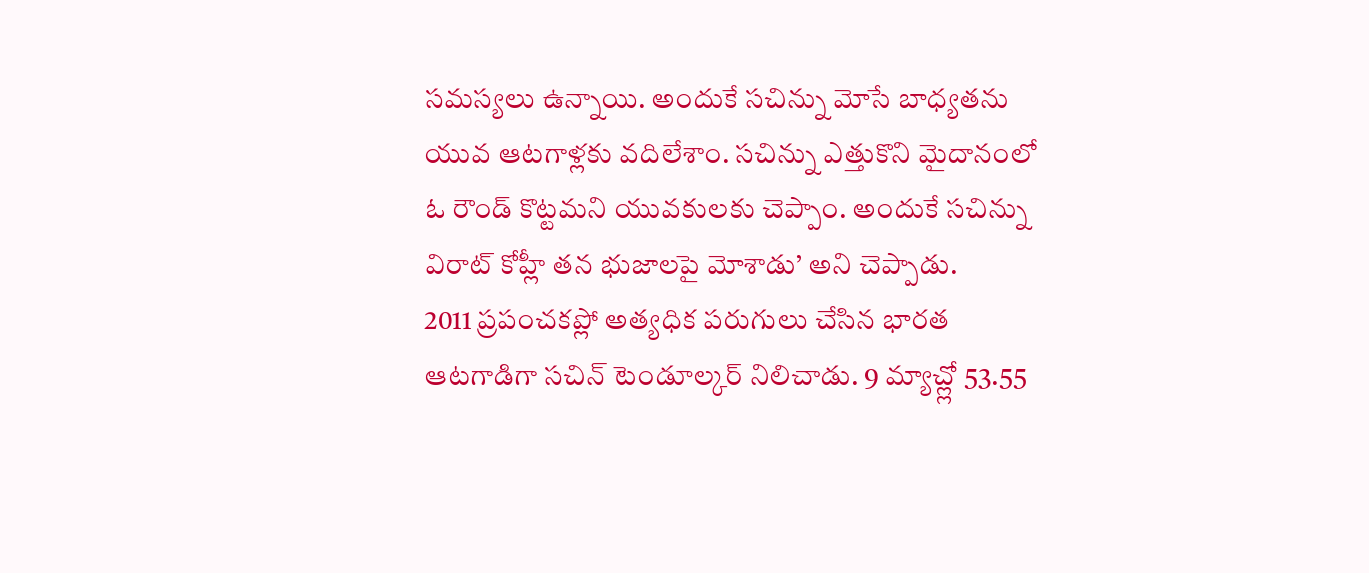సమస్యలు ఉన్నాయి. అందుకే సచిన్ను మోసే బాధ్యతను యువ ఆటగాళ్లకు వదిలేశాం. సచిన్ను ఎత్తుకొని మైదానంలో ఓ రౌండ్ కొట్టమని యువకులకు చెప్పాం. అందుకే సచిన్ను విరాట్ కోహ్లీ తన భుజాలపై మోశాడు’ అని చెప్పాడు.
2011 ప్రపంచకప్లో అత్యధిక పరుగులు చేసిన భారత ఆటగాడిగా సచిన్ టెండూల్కర్ నిలిచాడు. 9 మ్యాచ్ల్లో 53.55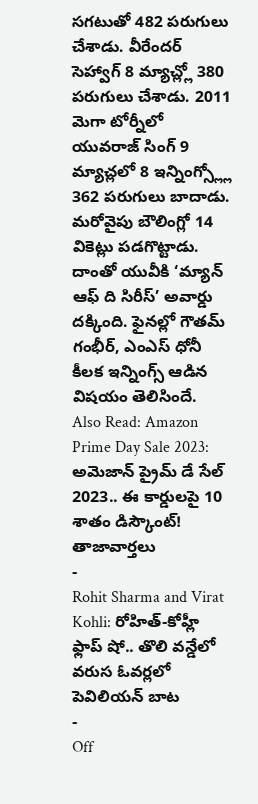సగటుతో 482 పరుగులు చేశాడు. వీరేందర్ సెహ్వాగ్ 8 మ్యాచ్ల్లో 380 పరుగులు చేశాడు. 2011 మెగా టోర్నీలో యువరాజ్ సింగ్ 9 మ్యాచ్లలో 8 ఇన్నింగ్స్ల్లో 362 పరుగులు బాదాడు. మరోవైపు బౌలింగ్లో 14 వికెట్లు పడగొట్టాడు. దాంతో యువీకి ‘మ్యాన్ ఆఫ్ ది సిరీస్’ అవార్డు దక్కింది. ఫైనల్లో గౌతమ్ గంభీర్, ఎంఎస్ ధోనీ కీలక ఇన్నింగ్స్ ఆడిన విషయం తెలిసిందే.
Also Read: Amazon Prime Day Sale 2023: అమెజాన్ ప్రైమ్ డే సేల్ 2023.. ఈ కార్డులపై 10 శాతం డిస్కౌంట్!
తాజావార్తలు
-
Rohit Sharma and Virat Kohli: రోహిత్-కోహ్లీ ఫ్లాప్ షో.. తొలి వన్డేలో వరుస ఓవర్లలో పెవిలియన్ బాట
-
Off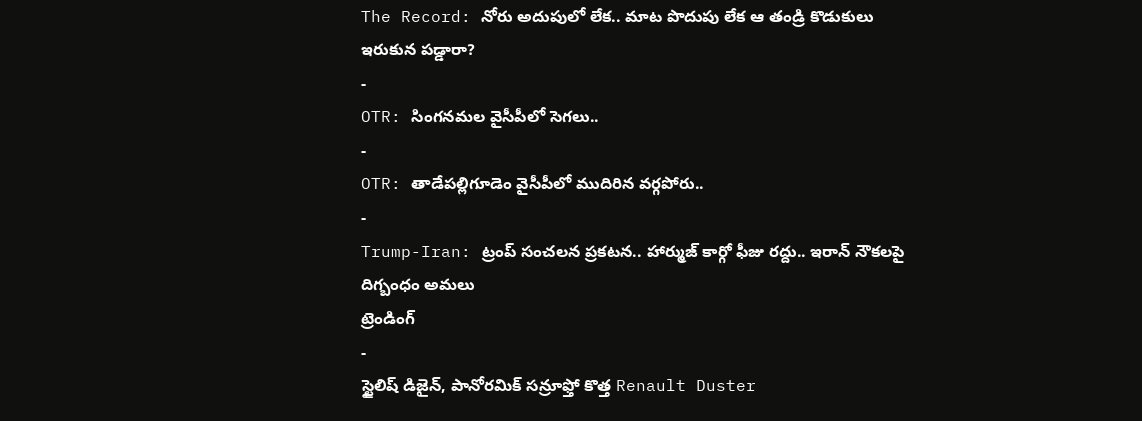The Record: నోరు అదుపులో లేక.. మాట పొదుపు లేక ఆ తండ్రి కొడుకులు ఇరుకున పడ్డారా?
-
OTR: సింగనమల వైసీపీలో సెగలు..
-
OTR: తాడేపల్లిగూడెం వైసీపీలో ముదిరిన వర్గపోరు..
-
Trump-Iran: ట్రంప్ సంచలన ప్రకటన.. హార్ముజ్ కార్గో ఫీజు రద్దు.. ఇరాన్ నౌకలపై దిగ్బంధం అమలు
ట్రెండింగ్
-
స్టైలిష్ డిజైన్, పానోరమిక్ సన్రూఫ్తో కొత్త Renault Duster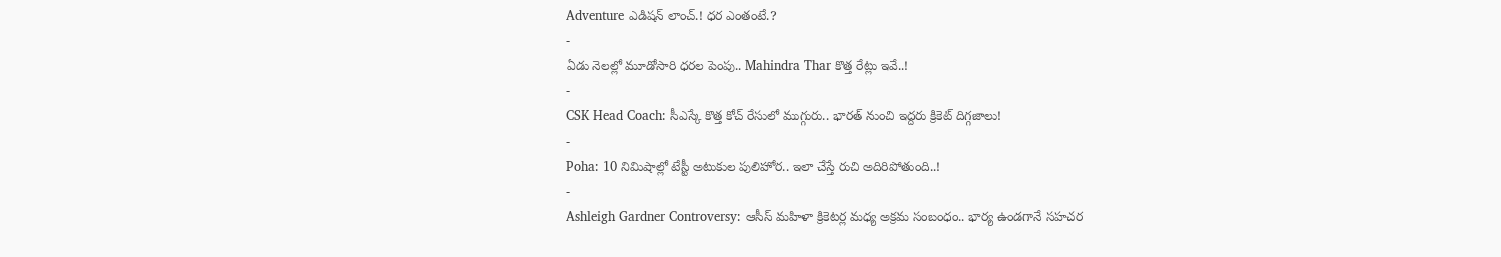Adventure ఎడిషన్ లాంచ్.! ధర ఎంతంటే.?
-
ఏడు నెలల్లో మూడోసారి ధరల పెంపు.. Mahindra Thar కొత్త రేట్లు ఇవే..!
-
CSK Head Coach: సీఎస్కే కొత్త కోచ్ రేసులో ముగ్గురు.. భారత్ నుంచి ఇద్దరు క్రికెట్ దిగ్గజాలు!
-
Poha: 10 నిమిషాల్లో టేస్టీ అటుకుల పులిహోర.. ఇలా చేస్తే రుచి అదిరిపోతుంది..!
-
Ashleigh Gardner Controversy: ఆసీస్ మహిళా క్రికెటర్ల మధ్య అక్రమ సంబంధం.. భార్య ఉండగానే సహచర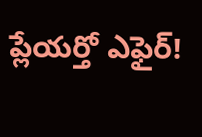ప్లేయర్తో ఎఫైర్!